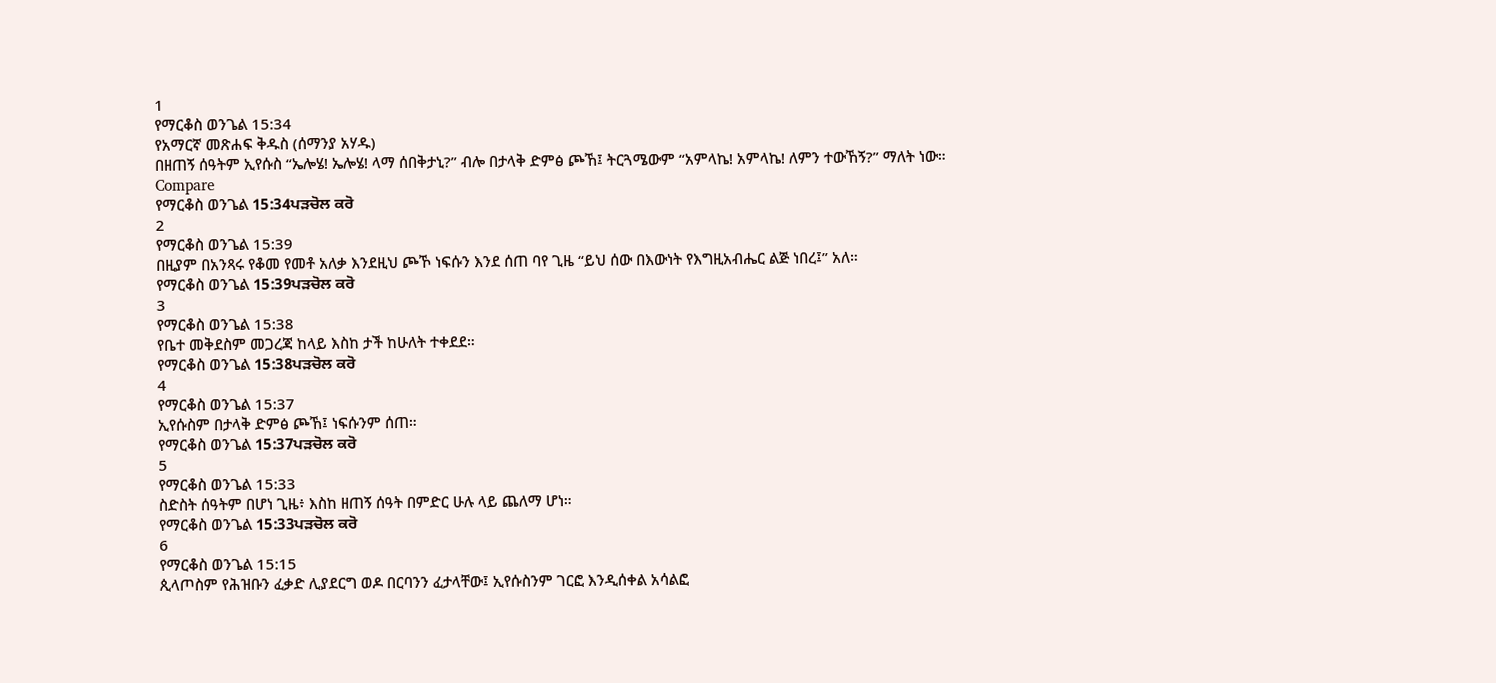1
የማርቆስ ወንጌል 15:34
የአማርኛ መጽሐፍ ቅዱስ (ሰማንያ አሃዱ)
በዘጠኝ ሰዓትም ኢየሱስ “ኤሎሄ! ኤሎሄ! ላማ ሰበቅታኒ?” ብሎ በታላቅ ድምፅ ጮኸ፤ ትርጓሜውም “አምላኬ! አምላኬ! ለምን ተውኸኝ?” ማለት ነው።
Compare
የማርቆስ ወንጌል 15:34ਪੜਚੋਲ ਕਰੋ
2
የማርቆስ ወንጌል 15:39
በዚያም በአንጻሩ የቆመ የመቶ አለቃ እንደዚህ ጮኾ ነፍሱን እንደ ሰጠ ባየ ጊዜ “ይህ ሰው በእውነት የእግዚአብሔር ልጅ ነበረ፤” አለ።
የማርቆስ ወንጌል 15:39ਪੜਚੋਲ ਕਰੋ
3
የማርቆስ ወንጌል 15:38
የቤተ መቅደስም መጋረጃ ከላይ እስከ ታች ከሁለት ተቀደደ።
የማርቆስ ወንጌል 15:38ਪੜਚੋਲ ਕਰੋ
4
የማርቆስ ወንጌል 15:37
ኢየሱስም በታላቅ ድምፅ ጮኸ፤ ነፍሱንም ሰጠ።
የማርቆስ ወንጌል 15:37ਪੜਚੋਲ ਕਰੋ
5
የማርቆስ ወንጌል 15:33
ስድስት ሰዓትም በሆነ ጊዜ፥ እስከ ዘጠኝ ሰዓት በምድር ሁሉ ላይ ጨለማ ሆነ።
የማርቆስ ወንጌል 15:33ਪੜਚੋਲ ਕਰੋ
6
የማርቆስ ወንጌል 15:15
ጲላጦስም የሕዝቡን ፈቃድ ሊያደርግ ወዶ በርባንን ፈታላቸው፤ ኢየሱስንም ገርፎ እንዲሰቀል አሳልፎ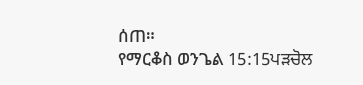ሰጠ።
የማርቆስ ወንጌል 15:15ਪੜਚੋਲ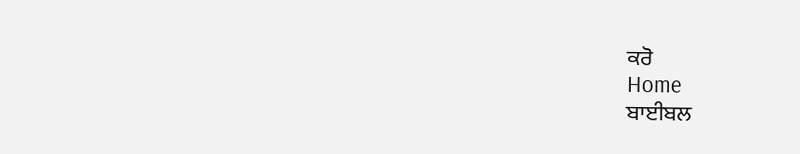ਕਰੋ
Home
ਬਾਈਬਲ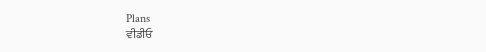Plans
ਵੀਡੀਓ